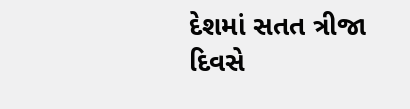દેશમાં સતત ત્રીજા દિવસે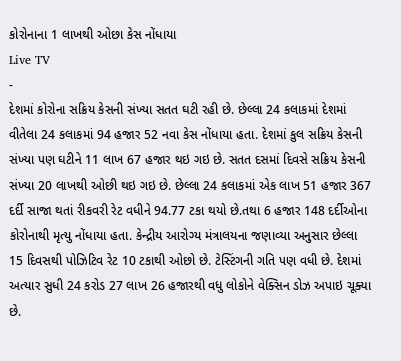કોરોનાના 1 લાખથી ઓછા કેસ નોંધાયા
Live TV
-
દેશમાં કોરોના સક્રિય કેસની સંખ્યા સતત ઘટી રહી છે. છેલ્લા 24 કલાકમાં દેશમાં વીતેલા 24 કલાકમાં 94 હજાર 52 નવા કેસ નોંધાયા હતા. દેશમાં કુલ સક્રિય કેસની સંખ્યા પણ ઘટીને 11 લાખ 67 હજાર થઇ ગઇ છે. સતત દસમાં દિવસે સક્રિય કેસની સંખ્યા 20 લાખથી ઓછી થઇ ગઇ છે. છેલ્લા 24 કલાકમાં એક લાખ 51 હજાર 367 દર્દી સાજા થતાં રીકવરી રેટ વધીને 94.77 ટકા થયો છે.તથા 6 હજાર 148 દર્દીઓના કોરોનાથી મૃત્યુ નોંધાયા હતા. કેન્દ્રીય આરોગ્ય મંત્રાલયના જણાવ્યા અનુસાર છેલ્લા 15 દિવસથી પોઝિટિવ રેટ 10 ટકાથી ઓછો છે. ટેસ્ટિંગની ગતિ પણ વધી છે. દેશમાં અત્યાર સુધી 24 કરોડ 27 લાખ 26 હજારથી વધુ લોકોને વેક્સિન ડોઝ અપાઇ ચૂક્યા છે.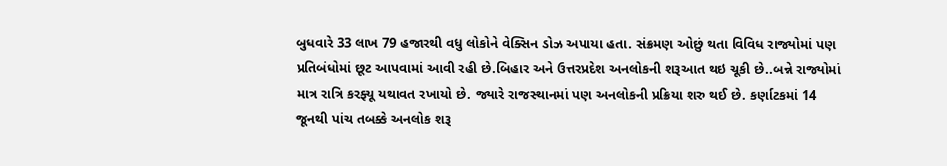બુધવારે 33 લાખ 79 હજારથી વધુ લોકોને વેક્સિન ડોઝ અપાયા હતા. સંક્રમણ ઓછું થતા વિવિધ રાજ્યોમાં પણ પ્રતિબંધોમાં છૂટ આપવામાં આવી રહી છે.બિહાર અને ઉત્તરપ્રદેશ અનલોકની શરૂઆત થઇ ચૂકી છે..બન્ને રાજ્યોમાં માત્ર રાત્રિ કરફ્યૂ યથાવત રખાયો છે. જ્યારે રાજસ્થાનમાં પણ અનલોકની પ્રક્રિયા શરુ થઈ છે. કર્ણાટકમાં 14 જૂનથી પાંચ તબક્કે અનલોક શરૂ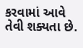કરવામાં આવે તેવી શક્યતા છે.